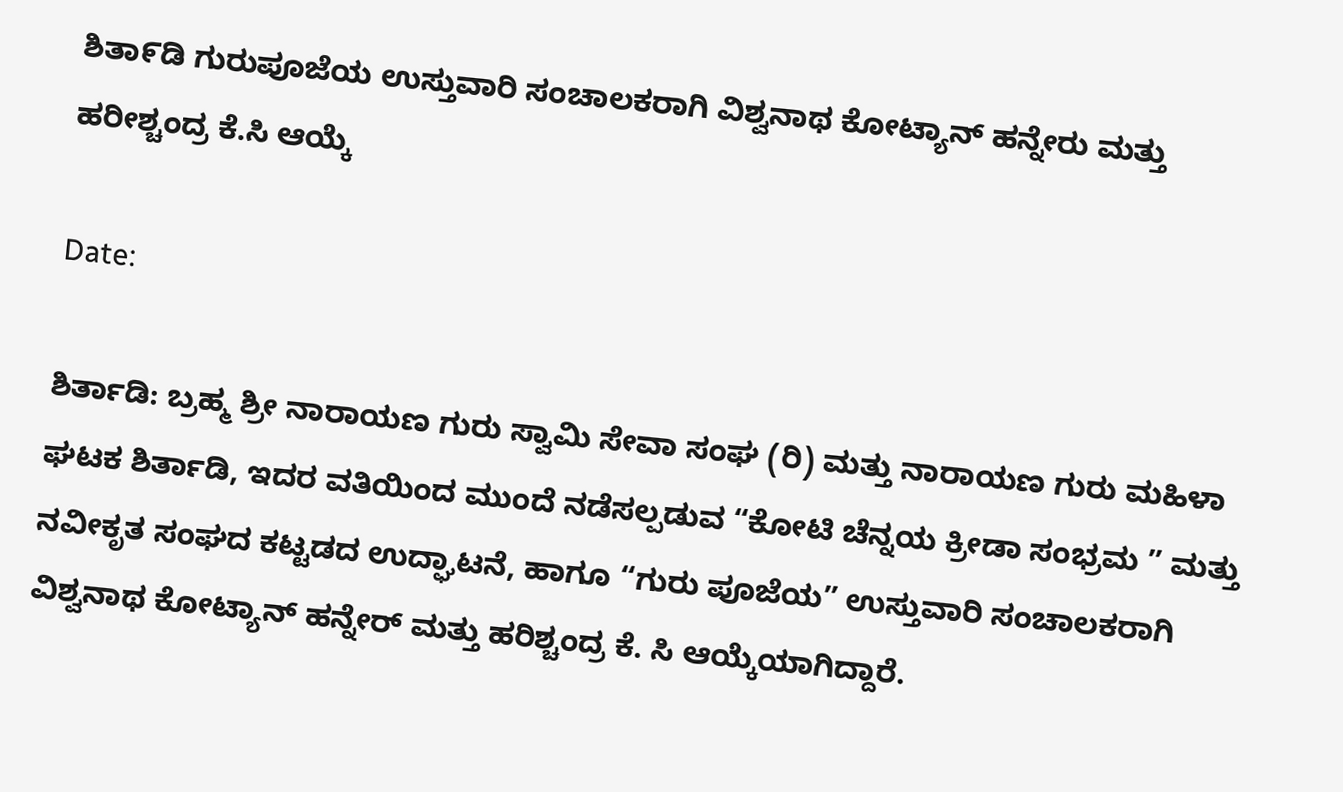ಶಿತಾ೯ಡಿ ಗುರುಪೂಜೆಯ ಉಸ್ತುವಾರಿ ಸಂಚಾಲಕರಾಗಿ ವಿಶ್ವನಾಥ ಕೋಟ್ಯಾನ್ ಹನ್ನೇರು ಮತ್ತು ಹರೀಶ್ಚಂದ್ರ ಕೆ.ಸಿ ಆಯ್ಕೆ

Date:

ಶಿರ್ತಾಡಿ: ಬ್ರಹ್ಮ ಶ್ರೀ ನಾರಾಯಣ ಗುರು ಸ್ವಾಮಿ ಸೇವಾ ಸಂಘ (ರಿ) ಮತ್ತು ನಾರಾಯಣ ಗುರು ಮಹಿಳಾ ಘಟಕ ಶಿರ್ತಾಡಿ, ಇದರ ವತಿಯಿಂದ ಮುಂದೆ ನಡೆಸಲ್ಪಡುವ “ಕೋಟಿ ಚೆನ್ನಯ ಕ್ರೀಡಾ ಸಂಭ್ರಮ ” ಮತ್ತು ನವೀಕೃತ ಸಂಘದ ಕಟ್ಟಡದ ಉದ್ಘಾಟನೆ, ಹಾಗೂ “ಗುರು ಪೂಜೆಯ” ಉಸ್ತುವಾರಿ ಸಂಚಾಲಕರಾಗಿ ವಿಶ್ವನಾಥ ಕೋಟ್ಯಾನ್ ಹನ್ನೇರ್ ಮತ್ತು ಹರಿಶ್ಚಂದ್ರ ಕೆ. ಸಿ ಆಯ್ಕೆಯಾಗಿದ್ದಾರೆ.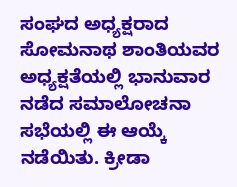ಸಂಘದ ಅಧ್ಯಕ್ಷರಾದ ಸೋಮನಾಥ ಶಾಂತಿಯವರ ಅಧ್ಯಕ್ಷತೆಯಲ್ಲಿ ಭಾನುವಾರ ನಡೆದ ಸಮಾಲೋಚನಾ ಸಭೆಯಲ್ಲಿ ಈ ಆಯ್ಕೆ ನಡೆಯಿತು. ಕ್ರೀಡಾ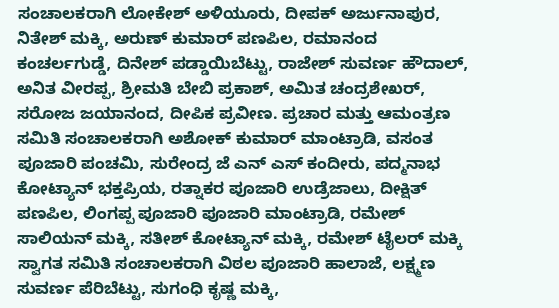ಸಂಚಾಲಕರಾಗಿ ಲೋಕೇಶ್ ಅಳಿಯೂರು, ದೀಪಕ್ ಅರ್ಜುನಾಪುರ, ನಿತೇಶ್ ಮಕ್ಕಿ, ಅರುಣ್ ಕುಮಾರ್ ಪಣಪಿಲ, ರಮಾನಂದ ಕಂಚರ್ಲಗುಡ್ಡೆ, ದಿನೇಶ್ ಪಡ್ಡಾಯಿಬೆಟ್ಟು, ರಾಜೇಶ್ ಸುವರ್ಣ ಹೌದಾಲ್, ಅನಿತ ವೀರಪ್ಪ, ಶ್ರೀಮತಿ ಬೇಬಿ ಪ್ರಕಾಶ್, ಅಮಿತ ಚಂದ್ರಶೇಖರ್, ಸರೋಜ ಜಯಾನಂದ, ದೀಪಿಕ ಪ್ರವೀಣ. ಪ್ರಚಾರ ಮತ್ತು ಆಮಂತ್ರಣ ಸಮಿತಿ ಸಂಚಾಲಕರಾಗಿ ಅಶೋಕ್ ಕುಮಾರ್ ಮಾಂಟ್ರಾಡಿ, ವಸಂತ ಪೂಜಾರಿ ಪಂಚಮಿ, ಸುರೇಂದ್ರ ಜೆ ಎನ್ ಎಸ್ ಕಂದೀರು, ಪದ್ಮನಾಭ ಕೋಟ್ಯಾನ್ ಭಕ್ತಪ್ರಿಯ, ರತ್ನಾಕರ ಪೂಜಾರಿ ಉಡ್ರೆಜಾಲು, ದೀಕ್ಷಿತ್ ಪಣಪಿಲ, ಲಿಂಗಪ್ಪ ಪೂಜಾರಿ ಪೂಜಾರಿ ಮಾಂಟ್ರಾಡಿ, ರಮೇಶ್ ಸಾಲಿಯನ್ ಮಕ್ಕಿ, ಸತೀಶ್ ಕೋಟ್ಯಾನ್ ಮಕ್ಕಿ, ರಮೇಶ್ ಟೈಲರ್ ಮಕ್ಕಿ ಸ್ವಾಗತ ಸಮಿತಿ ಸಂಚಾಲಕರಾಗಿ ವಿಠಲ ಪೂಜಾರಿ ಹಾಲಾಜೆ, ಲಕ್ಷ್ಮಣ ಸುವರ್ಣ ಪೆರಿಬೆಟ್ಟು, ಸುಗಂಧಿ ಕೃಷ್ಣ ಮಕ್ಕಿ,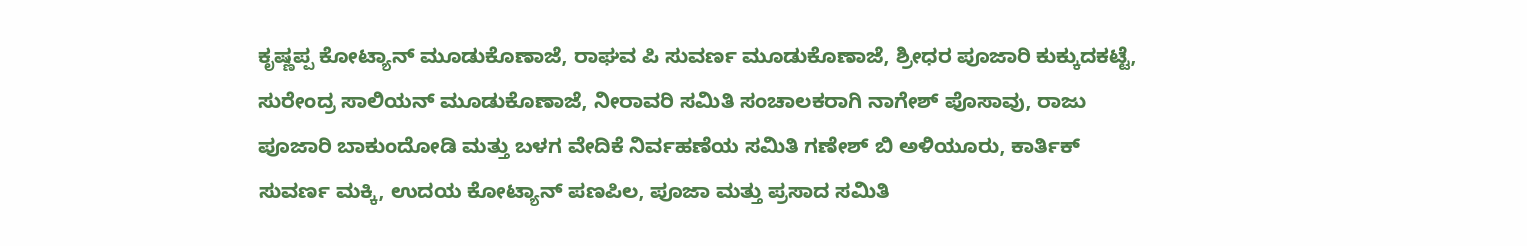ಕೃಷ್ಣಪ್ಪ ಕೋಟ್ಯಾನ್ ಮೂಡುಕೊಣಾಜೆ, ರಾಘವ ಪಿ ಸುವರ್ಣ ಮೂಡುಕೊಣಾಜೆ, ಶ್ರೀಧರ ಪೂಜಾರಿ ಕುಕ್ಕುದಕಟ್ಟೆ, ಸುರೇಂದ್ರ ಸಾಲಿಯನ್ ಮೂಡುಕೊಣಾಜೆ, ನೀರಾವರಿ ಸಮಿತಿ ಸಂಚಾಲಕರಾಗಿ ನಾಗೇಶ್ ಪೊಸಾವು, ರಾಜು ಪೂಜಾರಿ ಬಾಕುಂದೋಡಿ ಮತ್ತು ಬಳಗ ವೇದಿಕೆ ನಿರ್ವಹಣೆಯ ಸಮಿತಿ ಗಣೇಶ್ ಬಿ ಅಳಿಯೂರು, ಕಾರ್ತಿಕ್ ಸುವರ್ಣ ಮಕ್ಕಿ, ಉದಯ ಕೋಟ್ಯಾನ್ ಪಣಪಿಲ, ಪೂಜಾ ಮತ್ತು ಪ್ರಸಾದ ಸಮಿತಿ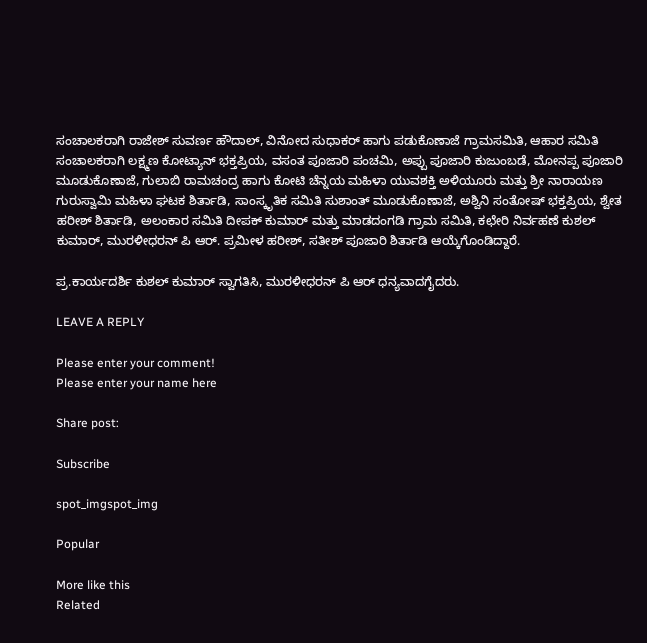ಸಂಚಾಲಕರಾಗಿ ರಾಜೇಶ್ ಸುವರ್ಣ ಹೌದಾಲ್, ವಿನೋದ ಸುಧಾಕರ್ ಹಾಗು ಪಡುಕೊಣಾಜೆ ಗ್ರಾಮಸಮಿತಿ, ಆಹಾರ ಸಮಿತಿ ಸಂಚಾಲಕರಾಗಿ ಲಕ್ಷ್ಮಣ ಕೋಟ್ಯಾನ್ ಭಕ್ತಪ್ರಿಯ, ವಸಂತ ಪೂಜಾರಿ ಪಂಚಮಿ, ಅಪ್ಪು ಪೂಜಾರಿ ಕುಜುಂಬಡೆ, ಮೋನಪ್ಪ ಪೂಜಾರಿ ಮೂಡುಕೊಣಾಜೆ, ಗುಲಾಬಿ ರಾಮಚಂದ್ರ ಹಾಗು ಕೋಟಿ ಚೆನ್ನಯ ಮಹಿಳಾ ಯುವಶಕ್ತಿ ಅಳಿಯೂರು ಮತ್ತು ಶ್ರೀ ನಾರಾಯಣ ಗುರುಸ್ವಾಮಿ ಮಹಿಳಾ ಘಟಕ ಶಿರ್ತಾಡಿ, ಸಾಂಸ್ಕೃತಿಕ ಸಮಿತಿ ಸುಶಾಂತ್ ಮೂಡುಕೊಣಾಜೆ, ಅಶ್ವಿನಿ ಸಂತೋಷ್ ಭಕ್ತಪ್ರಿಯ, ಶ್ವೇತ ಹರೀಶ್ ಶಿರ್ತಾಡಿ, ಅಲಂಕಾರ ಸಮಿತಿ ದೀಪಕ್ ಕುಮಾರ್ ಮತ್ತು ಮಾಡದಂಗಡಿ ಗ್ರಾಮ ಸಮಿತಿ, ಕಛೇರಿ ನಿರ್ವಹಣೆ ಕುಶಲ್ ಕುಮಾರ್, ಮುರಳೀಧರನ್ ಪಿ ಆರ್. ಪ್ರಮೀಳ ಹರೀಶ್, ಸತೀಶ್ ಪೂಜಾರಿ ಶಿರ್ತಾಡಿ ಆಯ್ಕೆಗೊಂಡಿದ್ದಾರೆ.

ಪ್ರ.ಕಾರ್ಯದರ್ಶಿ ಕುಶಲ್ ಕುಮಾರ್ ಸ್ವಾಗತಿಸಿ, ಮುರಳೀಧರನ್ ಪಿ ಆರ್ ಧನ್ಯವಾದಗೈದರು.

LEAVE A REPLY

Please enter your comment!
Please enter your name here

Share post:

Subscribe

spot_imgspot_img

Popular

More like this
Related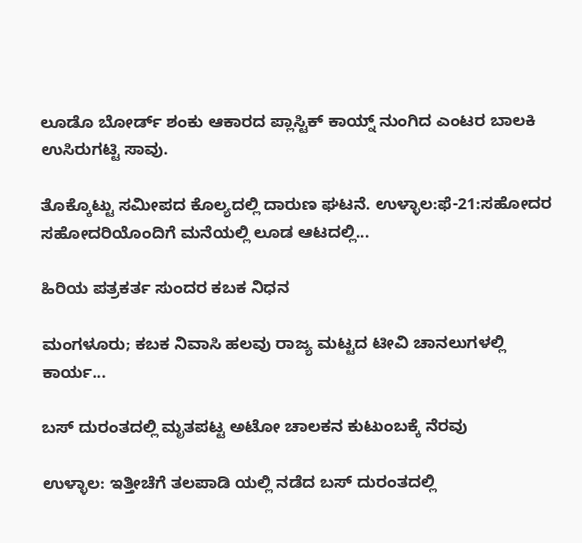ಲೂಡೊ ಬೋರ್ಡ್ ಶಂಕು ಆಕಾರದ ಪ್ಲಾಸ್ಟಿಕ್ ಕಾಯ್ನ್ ನುಂಗಿದ ಎಂಟರ ಬಾಲಕಿ ಉಸಿರುಗಟ್ಟಿ ಸಾವು.

ತೊಕ್ಕೊಟ್ಟು ಸಮೀಪದ ಕೊಲ್ಯದಲ್ಲಿ ದಾರುಣ ಘಟನೆ. ಉಳ್ಳಾಲ:ಫೆ-21:ಸಹೋದರ ಸಹೋದರಿಯೊಂದಿಗೆ ಮನೆಯಲ್ಲಿ ಲೂಡ ಆಟದಲ್ಲಿ...

ಹಿರಿಯ ಪತ್ರಕರ್ತ ಸುಂದರ ಕಬಕ ನಿಧನ

ಮಂಗಳೂರು; ಕಬಕ ನಿವಾಸಿ ಹಲವು ರಾಜ್ಯ ಮಟ್ಟದ ಟೀವಿ ಚಾನಲುಗಳಲ್ಲಿ ಕಾರ್ಯ...

ಬಸ್ ದುರಂತದಲ್ಲಿ ಮೃತಪಟ್ಟ ಅಟೋ ಚಾಲಕನ ಕುಟುಂಬಕ್ಕೆ ನೆರವು

ಉಳ್ಳಾಲ: ಇತ್ತೀಚೆಗೆ ತಲಪಾಡಿ ಯಲ್ಲಿ ನಡೆದ ಬಸ್ ದುರಂತದಲ್ಲಿ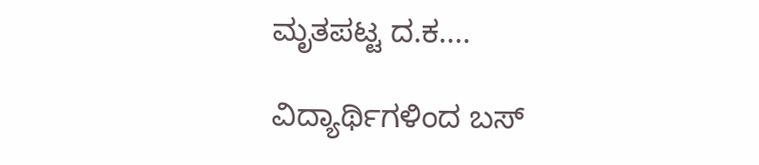ಮೃತಪಟ್ಟ ದ.ಕ....

ವಿದ್ಯಾರ್ಥಿಗಳಿಂದ ಬಸ್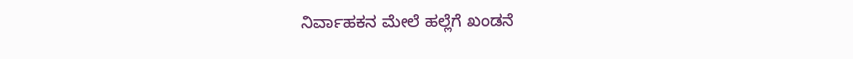ನಿರ್ವಾಹಕನ ಮೇಲೆ ಹಲ್ಲೆಗೆ ಖಂಡನೆ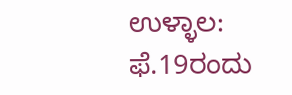ಉಳ್ಳಾಲ: ಫೆ.19ರಂದು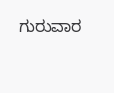ಗುರುವಾರ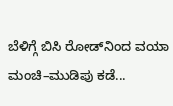ಬೆಳಿಗ್ಗೆ ಬಿಸಿ ರೋಡ್‌ನಿಂದ ವಯಾ ಮಂಚಿ–ಮುಡಿಪು ಕಡೆ...